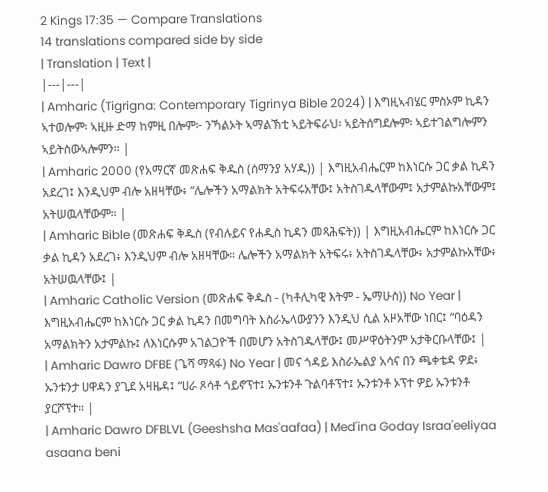2 Kings 17:35 — Compare Translations
14 translations compared side by side
| Translation | Text |
|---|---|
| Amharic (Tigrigna: Contemporary Tigrinya Bible 2024) | እግዚኣብሄር ምስኦም ኪዳን ኣተወሎም፡ ኣዚዙ ድማ ከምዚ በሎም፦ ንኻልኦት ኣማልኽቲ ኣይትፍራህ፡ ኣይትሰግደሎም፡ ኣይተገልግሎምን ኣይትስውኣሎምን። |
| Amharic 2000 (የአማርኛ መጽሐፍ ቅዱስ (ሰማንያ አሃዱ)) | እግዚአብሔርም ከእነርሱ ጋር ቃል ኪዳን አደረገ፤ እንዲህም ብሎ አዘዛቸው፥ “ሌሎችን አማልክት አትፍሩአቸው፤ አትስገዱላቸውም፤ አታምልኩአቸውም፤ አትሠዉላቸውም። |
| Amharic Bible (መጽሐፍ ቅዱስ (የብሉይና የሐዲስ ኪዳን መጻሕፍት)) | እግዚአብሔርም ከእነርሱ ጋር ቃል ኪዳን አደረገ፥ እንዲህም ብሎ አዘዛቸው። ሌሎችን አማልክት አትፍሩ፥ አትስገዱላቸው፥ አታምልኩአቸው፥ አትሠዉላቸው፤ |
| Amharic Catholic Version (መጽሐፍ ቅዱስ - (ካቶሊካዊ እትም - ኤማሁስ)) No Year | እግዚአብሔርም ከእነርሱ ጋር ቃል ኪዳን በመግባት እስራኤላውያንን እንዲህ ሲል አዞአቸው ነበር፤ “ባዕዳን አማልክትን አታምልኩ፤ ለእነርሱም አገልጋዮች በመሆን አትስገዱላቸው፤ መሥዋዕትንም አታቅርቡላቸው፤ |
| Amharic Dawro DFBE (ጌሻ ማጻፋ) No Year | መና ጎዳይ እስራኤልያ አሳና በን ጫቀቴዳ ዎደ፥ ኡንቱንታ ሀዋዳን ያጊደ አዛዜዳ፤ “ሀራ ጾሳቶ ጎይኖፕተ፤ ኡንቱንቶ ጉልባቶፕተ፤ ኡንቱንቶ ኦፕተ ዎይ ኡንቱንቶ ያርሾፕተ። |
| Amharic Dawro DFBLVL (Geeshsha Mas'aafaa) | Med'ina Goday Israa'eeliyaa asaana beni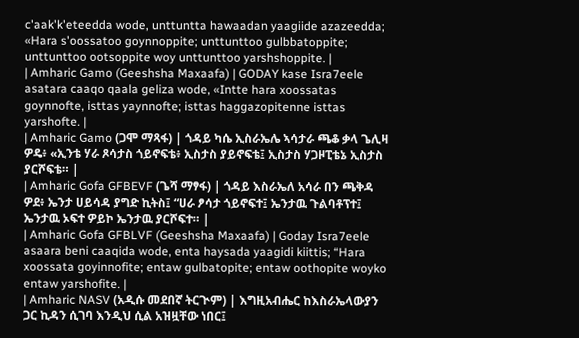c'aak'k'eteedda wode, unttuntta hawaadan yaagiide azazeedda; «Hara s'oossatoo goynnoppite; unttunttoo gulbbatoppite; unttunttoo ootsoppite woy unttunttoo yarshshoppite. |
| Amharic Gamo (Geeshsha Maxaafa) | GODAY kase Isra7eele asatara caaqo qaala geliza wode, «Intte hara xoossatas goynnofte, isttas yaynnofte; isttas haggazopitenne isttas yarshofte. |
| Amharic Gamo (ጋሞ ማጻፋ) | ጎዳይ ካሴ ኢስራኤሌ ኣሳታራ ጫቆ ቃላ ጌሊዛ ዎዴ፥ «ኢንቴ ሃራ ጾሳታስ ጎይኖፍቴ፥ ኢስታስ ያይኖፍቴ፤ ኢስታስ ሃጋዞፒቴኔ ኢስታስ ያርሾፍቴ። |
| Amharic Gofa GFBEVF (ጌሻ ማፃፋ) | ጎዳይ እስራኤለ አሳራ በን ጫቅዳ ዎደ፥ ኤንታ ሀይሳዳ ያግድ ኪትስ፤ “ሀራ ፆሳታ ጎይኖፍተ፤ ኤንታዉ ጉልባቶፕተ፤ ኤንታዉ ኦፍተ ዎይኮ ኤንታዉ ያርሾፍተ። |
| Amharic Gofa GFBLVF (Geeshsha Maxaafa) | Goday Isra7eele asaara beni caaqida wode, enta haysada yaagidi kiittis; “Hara xoossata goyinnofite; entaw gulbatopite; entaw oothopite woyko entaw yarshofite. |
| Amharic NASV (አዲሱ መደበኛ ትርጒም) | እግዚአብሔር ከእስራኤላውያን ጋር ኪዳን ሲገባ እንዲህ ሲል አዝዟቸው ነበር፤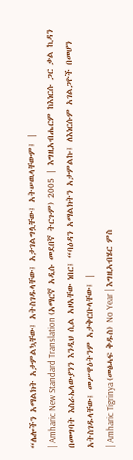“ሌሎችን አማልክት አታምልኳቸው፤ አትስገዱላቸው፤ አታገልግሏቸው፤ አትሠዉላቸውም፤ |
| Amharic New Standard Translation (አማርኛ አዲሱ መደበኛ ትርጉም) 2005 | እግዚአብሔርም ከእነርሱ ጋር ቃል ኪዳን በመግባት እስራኤላውያንን እንዲህ ሲል አዞአቸው ነበር፤ “ባዕዳን አማልክትን አታምልኩ፤ ለእነርሱም አገልጋዮች በመሆን አትስገዱላቸው፤ መሥዋዕትንም አታቅርቡላቸው፤ |
| Amharic Tigrinya (መፅሓፍ ቅዱስ) No Year | እግዚኣብሄር ምስ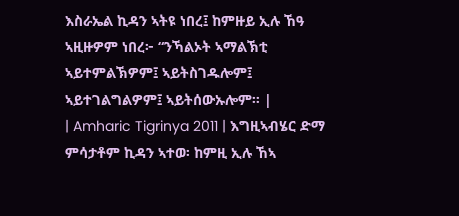እስራኤል ኪዳን ኣትዩ ነበረ፤ ከምዙይ ኢሉ ኸዓ ኣዚዙዎም ነበረ፦ “ንኻልኦት ኣማልኽቲ ኣይተምልኽዎም፤ ኣይትስገዱሎም፤ ኣይተገልግልዎም፤ ኣይትሰውኡሎም። |
| Amharic Tigrinya 2011 | እግዚኣብሄር ድማ ምሳታቶም ኪዳን ኣተወ፡ ከምዚ ኢሉ ኸኣ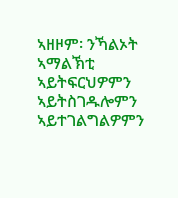ኣዘዞም፡ ንኻልኦት ኣማልኽቲ ኣይትፍርህዎምን ኣይትስገዱሎምን ኣይተገልግልዎምን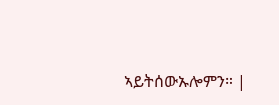ኣይትሰውኡሎምን። |